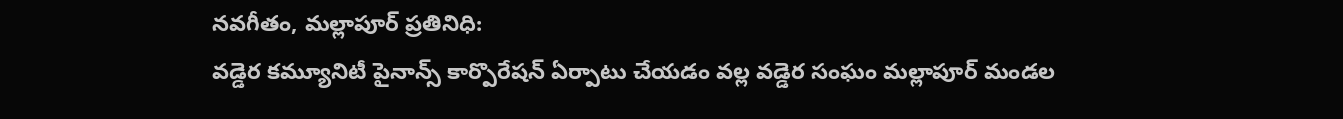నవగీతం, మల్లాపూర్ ప్రతినిధి:
వడ్డెర కమ్యూనిటీ పైనాన్స్ కార్పొరేషన్ ఏర్పాటు చేయడం వల్ల వడ్డెర సంఘం మల్లాపూర్ మండల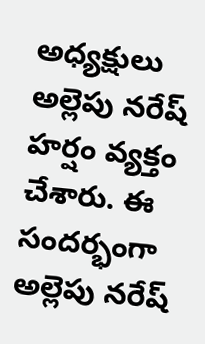అధ్యక్షులు అల్లెపు నరేష్ హర్షం వ్యక్తం చేశారు. ఈ సందర్భంగా అల్లెపు నరేష్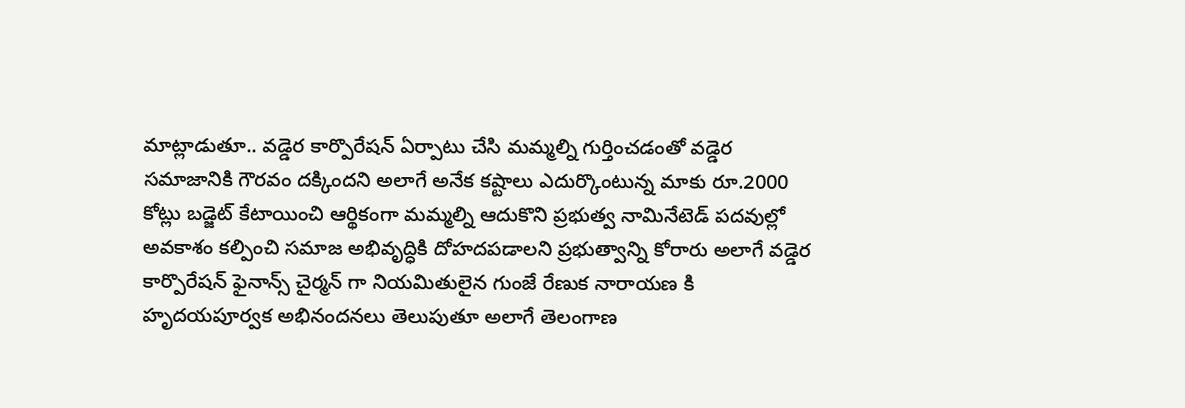మాట్లాడుతూ.. వడ్డెర కార్పొరేషన్ ఏర్పాటు చేసి మమ్మల్ని గుర్తించడంతో వడ్డెర సమాజానికి గౌరవం దక్కిందని అలాగే అనేక కష్టాలు ఎదుర్కొంటున్న మాకు రూ.2000 కోట్లు బడ్జెట్ కేటాయించి ఆర్థికంగా మమ్మల్ని ఆదుకొని ప్రభుత్వ నామినేటెడ్ పదవుల్లో అవకాశం కల్పించి సమాజ అభివృద్ధికి దోహదపడాలని ప్రభుత్వాన్ని కోరారు అలాగే వడ్డెర కార్పొరేషన్ ఫైనాన్స్ చైర్మన్ గా నియమితులైన గుంజే రేణుక నారాయణ కి హృదయపూర్వక అభినందనలు తెలుపుతూ అలాగే తెలంగాణ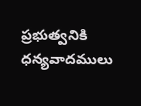ప్రభుత్వనికి ధన్యవాదములు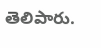తెలిపారు.